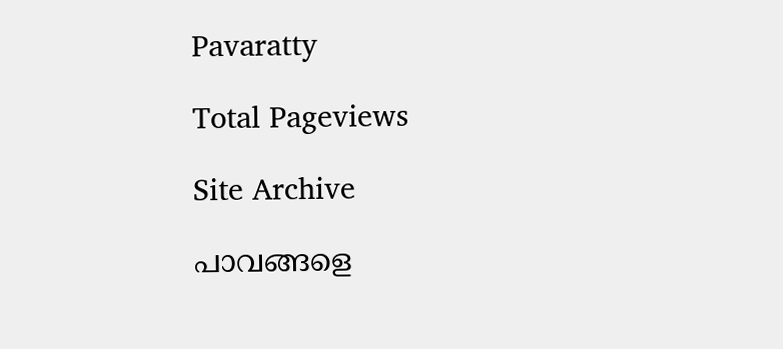Pavaratty

Total Pageviews

Site Archive

പാവങ്ങളെ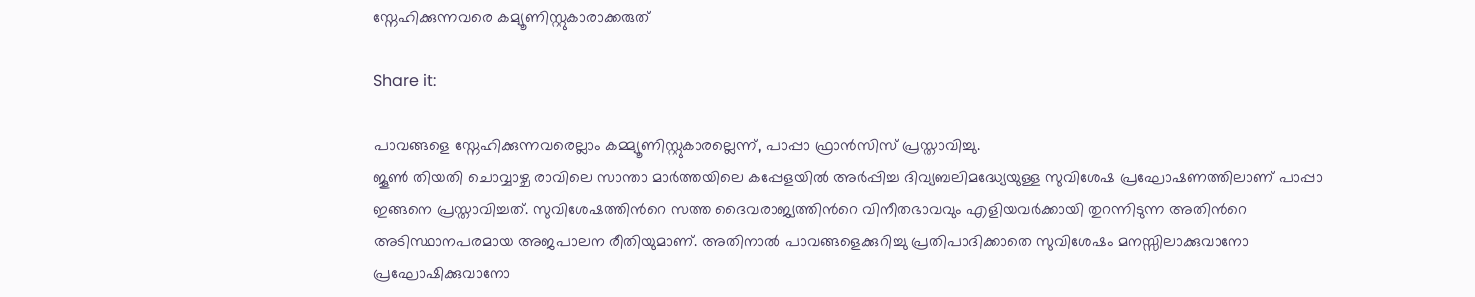സ്നേഹിക്കുന്നവരെ കമ്യൂണിസ്റ്റുകാരാക്കരുത്

Share it:

പാവങ്ങളെ സ്നേഹിക്കുന്നവരെല്ലാം കമ്മ്യൂണിസ്റ്റുകാരല്ലെന്ന്, പാപ്പാ ഫ്രാന്‍സിസ് പ്രസ്താവിച്ചു.
ജൂണ്‍ തിയതി ചൊവ്വാഴ്ച രാവിലെ സാന്താ മാര്‍ത്തയിലെ കപ്പേളയില്‍ അര്‍പ്പിച്ച ദിവ്യബലിമദ്ധ്യേയുള്ള സുവിശേഷ പ്രഘോഷണത്തിലാണ് പാപ്പാ ഇങ്ങനെ പ്രസ്താവിച്ചത്. സുവിശേഷത്തിന്‍റെ സത്ത ദൈവരാജ്യത്തിന്‍റെ വിനീതഭാവവും എളിയവര്‍ക്കായി തുറന്നിടുന്ന അതിന്‍റെ അടിസ്ഥാനപരമായ അജപാലന രീതിയുമാണ്. അതിനാല്‍ പാവങ്ങളെക്കുറിച്ചു പ്രതിപാദിക്കാതെ സുവിശേഷം മനസ്സിലാക്കുവാനോ പ്രഘോഷിക്കുവാനോ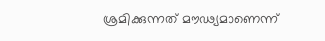ശ്രമിക്കുന്നത് മൗഢ്യമാണെന്ന്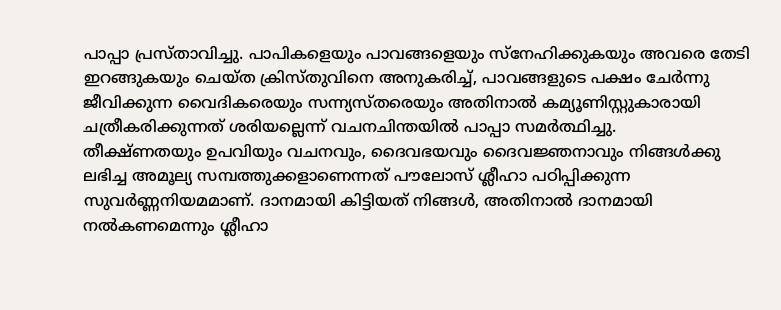പാപ്പാ പ്രസ്താവിച്ചു. പാപികളെയും പാവങ്ങളെയും സ്നേഹിക്കുകയും അവരെ തേടി ഇറങ്ങുകയും ചെയ്ത ക്രിസ്തുവിനെ അനുകരിച്ച്, പാവങ്ങളുടെ പക്ഷം ചേര്‍ന്നു ജീവിക്കുന്ന വൈദികരെയും സന്ന്യസ്തരെയും അതിനാല്‍ കമ്യൂണിസ്റ്റുകാരായി ചത്രീകരിക്കുന്നത് ശരിയല്ലെന്ന് വചനചിന്തയില്‍ പാപ്പാ സമര്‍ത്ഥിച്ചു.
തീക്ഷ്ണതയും ഉപവിയും വചനവും, ദൈവഭയവും ദൈവജ്ഞനാവും നിങ്ങള്‍ക്കു ലഭിച്ച അമൂല്യ സമ്പത്തുക്കളാണെന്നത് പൗലോസ് ശ്ലീഹാ പഠിപ്പിക്കുന്ന സുവര്‍ണ്ണനിയമമാണ്. ദാനമായി കിട്ടിയത് നിങ്ങള്‍, അതിനാല്‍ ദാനമായി നല്‍കണമെന്നും ശ്ലീഹാ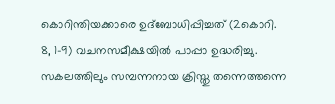കൊറിന്തിയക്കാരെ ഉദ്ബോധിപ്പിച്ചത് (2കൊറി. 8, 1-9) വചനസമീക്ഷയില്‍ പാപ്പാ ഉദ്ധരിച്ചു.
സകലത്തിലും സമ്പന്നനായ ക്രിസ്തു തന്നെത്തന്നെ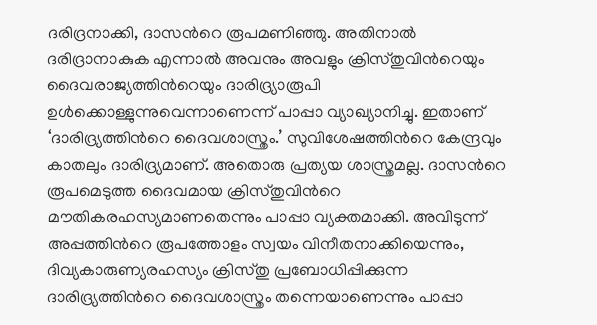ദരിദ്രനാക്കി, ദാസന്‍റെ രൂപമണിഞ്ഞു. അതിനാല്‍ ദരിദ്രാനാകുക എന്നാല്‍ അവനും അവളും ക്രിസ്തുവിന്‍റെയും ദൈവരാജ്യത്തിന്‍റെയും ദാരിദ്ര്യാരൂപി ഉള്‍ക്കൊള്ളുന്നുവെന്നാണെന്ന് പാപ്പാ വ്യാഖ്യാനിച്ചു. ഇതാണ് ‘ദാരിദ്ര്യത്തിന്‍റെ ദൈവശാസ്ത്രം.’ സുവിശേഷത്തിന്‍റെ കേന്ദ്രവും കാതലും ദാരിദ്ര്യമാണ്. അതൊരു പ്രത്യയ ശാസ്ത്രമല്ല. ദാസന്‍റെ രൂപമെടുത്ത ദൈവമായ ക്രിസ്തുവിന്‍റെ മൗതികരഹസ്യമാണതെന്നും പാപ്പാ വ്യക്തമാക്കി. അവിടുന്ന് അപ്പത്തിന്‍റെ രൂപത്തോളം സ്വയം വിനീതനാക്കിയെന്നും, ദിവ്യകാരുണ്യരഹസ്യം ക്രിസ്തു പ്രബോധിപ്പിക്കുന്ന ദാരിദ്ര്യത്തിന്‍റെ ദൈവശാസ്ത്രം തന്നെയാണെന്നും പാപ്പാ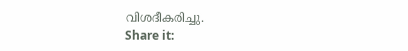വിശദീകരിച്ചു.
Share it: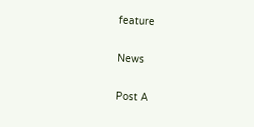feature

News

Post A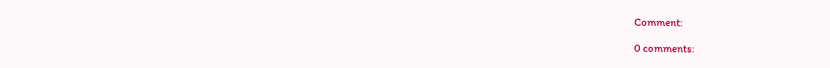Comment:

0 comments: